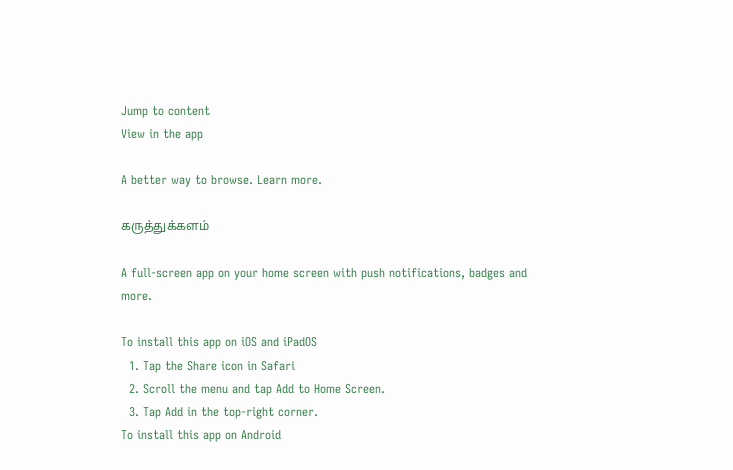Jump to content
View in the app

A better way to browse. Learn more.

கருத்துக்களம்

A full-screen app on your home screen with push notifications, badges and more.

To install this app on iOS and iPadOS
  1. Tap the Share icon in Safari
  2. Scroll the menu and tap Add to Home Screen.
  3. Tap Add in the top-right corner.
To install this app on Android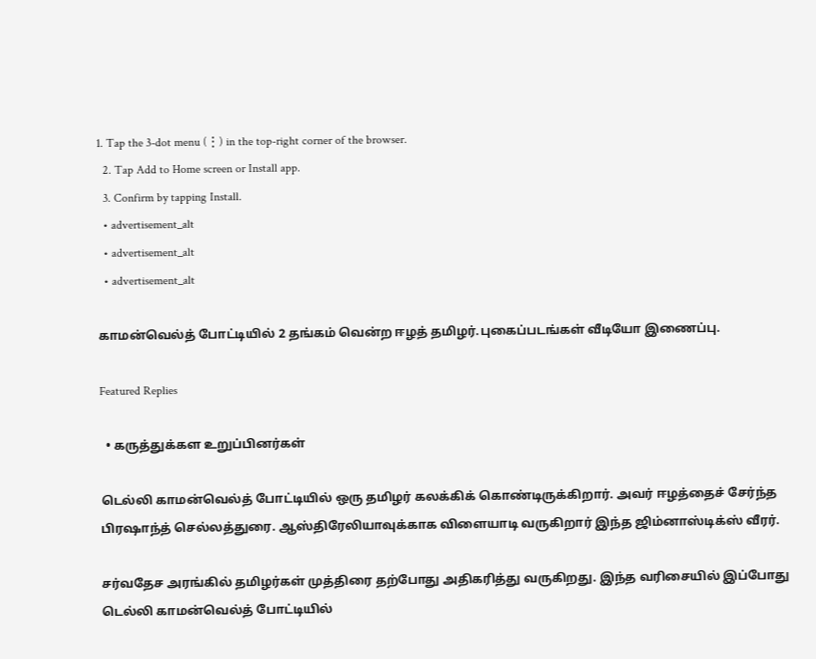1. Tap the 3-dot menu (⋮) in the top-right corner of the browser.
  2. Tap Add to Home screen or Install app.
  3. Confirm by tapping Install.
  • advertisement_alt
  • advertisement_alt
  • advertisement_alt

காமன்வெல்த் போட்டியில் 2 தங்கம் வென்ற ஈழத் தமிழர்.புகைப்படங்கள் வீடியோ இணைப்பு.

Featured Replies

  • கருத்துக்கள உறுப்பினர்கள்

டெல்லி காமன்வெல்த் போட்டியில் ஒரு தமிழர் கலக்கிக் கொண்டிருக்கிறார். அவர் ஈழத்தைச் சேர்ந்த பிரஷாந்த் செல்லத்துரை. ஆஸ்திரேலியாவுக்காக விளையாடி வருகிறார் இந்த ஜிம்னாஸ்டிக்ஸ் வீரர்.

சர்வதேச அரங்கில் தமிழர்கள் முத்திரை தற்போது அதிகரித்து வருகிறது. இந்த வரிசையில் இப்போது டெல்லி காமன்வெல்த் போட்டியில்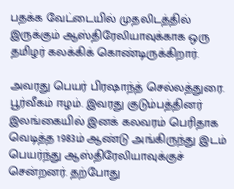பதக்க வேட்டையில் முதலிடத்தில் இருக்கும் ஆஸ்திரேலியாவுக்காக ஒரு தமிழர் கலக்கிக் கொண்டிருக்கிறார்.

அவரது பெயர் பிரஷாந்த் செல்லத்துரை. பூர்வீகம் ஈழம். இவரது குடும்பத்தினர் இலங்கையில் இனக் கலவரம் பெரிதாக வெடித்த 1983ம் ஆண்டு அங்கிருந்து இடம் பெயர்ந்து ஆஸ்திரேலியாவுக்குச் சென்றனர். தற்போது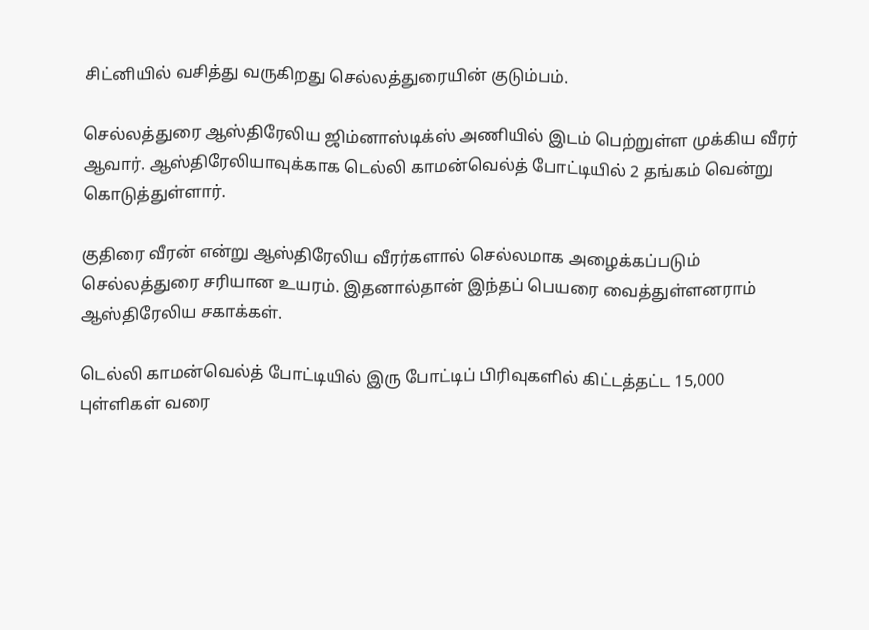சிட்னியில் வசித்து வருகிறது செல்லத்துரையின் குடும்பம்.

செல்லத்துரை ஆஸ்திரேலிய ஜிம்னாஸ்டிக்ஸ் அணியில் இடம் பெற்றுள்ள முக்கிய வீரர் ஆவார். ஆஸ்திரேலியாவுக்காக டெல்லி காமன்வெல்த் போட்டியில் 2 தங்கம் வென்று கொடுத்துள்ளார்.

குதிரை வீரன் என்று ஆஸ்திரேலிய வீரர்களால் செல்லமாக அழைக்கப்படும் செல்லத்துரை சரியான உயரம். இதனால்தான் இந்தப் பெயரை வைத்துள்ளனராம் ஆஸ்திரேலிய சகாக்கள்.

டெல்லி காமன்வெல்த் போட்டியில் இரு போட்டிப் பிரிவுகளில் கிட்டத்தட்ட 15,000 புள்ளிகள் வரை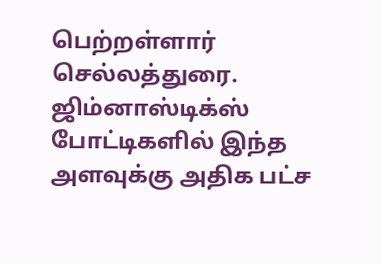பெற்றள்ளார் செல்லத்துரை. ஜிம்னாஸ்டிக்ஸ் போட்டிகளில் இந்த அளவுக்கு அதிக பட்ச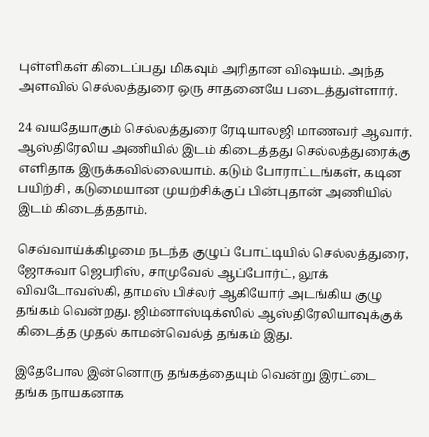புள்ளிகள் கிடைப்பது மிகவும் அரிதான விஷயம். அந்த அளவில் செல்லத்துரை ஒரு சாதனையே படைத்துள்ளார்.

24 வயதேயாகும் செல்லத்துரை ரேடியாலஜி மாணவர் ஆவார். ஆஸ்திரேலிய அணியில் இடம் கிடைத்தது செல்லத்துரைக்கு எளிதாக இருக்கவில்லையாம். கடும் போராட்டங்கள், கடின பயிற்சி , கடுமையான முயற்சிக்குப் பின்புதான் அணியில் இடம் கிடைத்ததாம்.

செவ்வாய்க்கிழமை நடந்த குழுப் போட்டியில் செல்லத்துரை, ஜோசுவா ஜெபரிஸ், சாமுவேல் ஆப்போர்ட், லூக் விவடோவஸ்கி, தாமஸ் பிச்லர் ஆகியோர் அடங்கிய குழு தங்கம் வென்றது. ஜிம்னாஸ்டிக்ஸில் ஆஸ்திரேலியாவுக்குக் கிடைத்த முதல் காமன்வெல்த் தங்கம் இது.

இதேபோல இன்னொரு தங்கத்தையும் வென்று இரட்டை தங்க நாயகனாக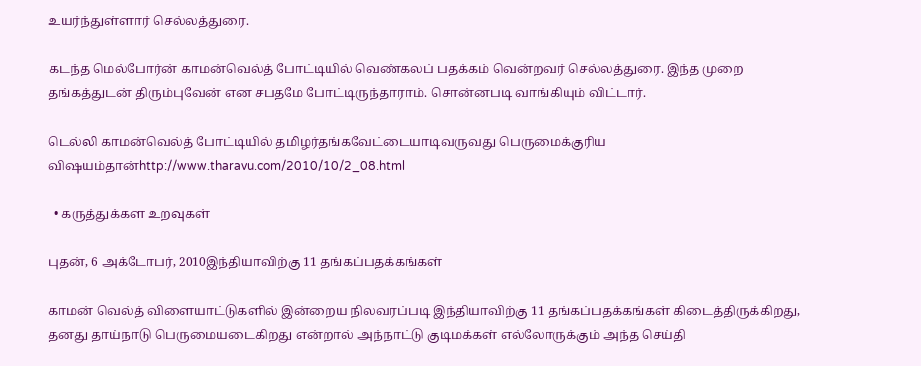உயர்ந்துள்ளார் செல்லத்துரை.

கடந்த மெல்போர்ன் காமன்வெல்த் போட்டியில் வெண்கலப் பதக்கம் வென்றவர் செல்லத்துரை. இந்த முறை தங்கத்துடன் திரும்புவேன் என சபதமே போட்டிருந்தாராம். சொன்னபடி வாங்கியும் விட்டார்.

டெல்லி காமன்வெல்த் போட்டியில் தமிழர்தங்கவேட்டையாடிவருவது பெருமைக்குரிய விஷயம்தான்http://www.tharavu.com/2010/10/2_08.html

  • கருத்துக்கள உறவுகள்

புதன், 6 அக்டோபர், 2010இந்தியாவிற்கு 11 தங்கப்பதக்கங்கள்

காமன் வெல்த் விளையாட்டுகளில் இன்றைய நிலவரப்படி இந்தியாவிற்கு 11 தங்கப்பதக்கங்கள் கிடைத்திருக்கிறது, தனது தாய்நாடு பெருமையடைகிறது என்றால் அந்நாட்டு குடிமக்கள் எல்லோருக்கும் அந்த செய்தி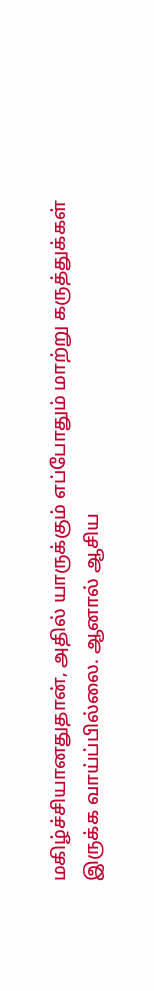மகிழ்ச்சியானதுதான், அதில் யாருக்கும் எப்போதும் மாற்று கருத்துக்கள் இருக்க வாய்ப்பில்லை. ஆனால் ஆசிய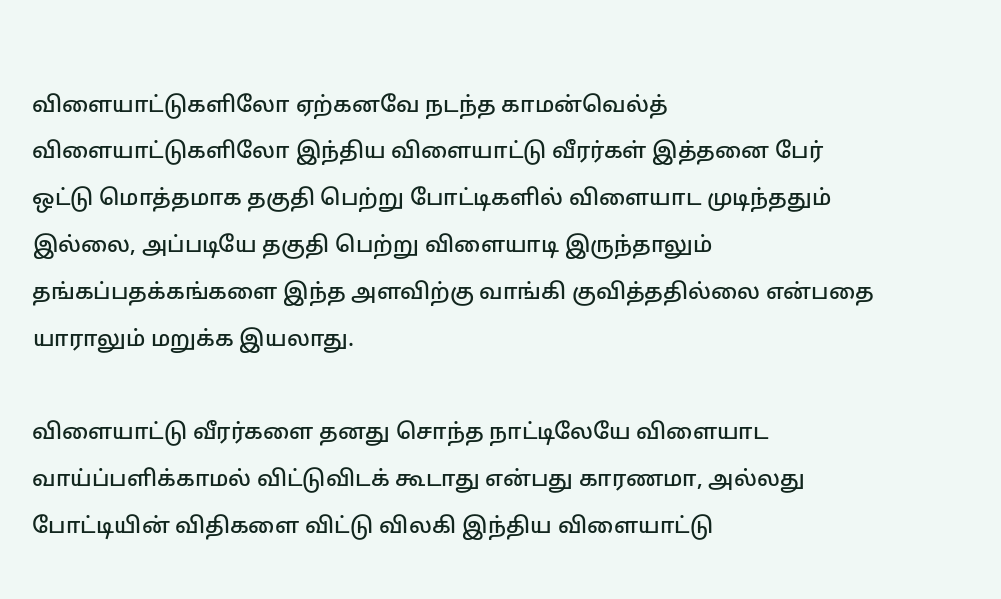விளையாட்டுகளிலோ ஏற்கனவே நடந்த காமன்வெல்த் விளையாட்டுகளிலோ இந்திய விளையாட்டு வீரர்கள் இத்தனை பேர் ஒட்டு மொத்தமாக தகுதி பெற்று போட்டிகளில் விளையாட முடிந்ததும் இல்லை, அப்படியே தகுதி பெற்று விளையாடி இருந்தாலும் தங்கப்பதக்கங்களை இந்த அளவிற்கு வாங்கி குவித்ததில்லை என்பதை யாராலும் மறுக்க இயலாது.

விளையாட்டு வீரர்களை தனது சொந்த நாட்டிலேயே விளையாட வாய்ப்பளிக்காமல் விட்டுவிடக் கூடாது என்பது காரணமா, அல்லது போட்டியின் விதிகளை விட்டு விலகி இந்திய விளையாட்டு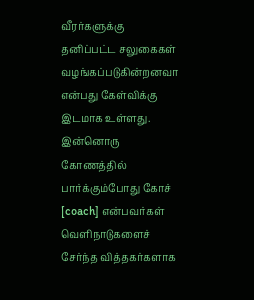வீரர்களுக்கு தனிப்பட்ட சலுகைகள் வழங்கப்படுகின்றனவா என்பது கேள்விக்கு இடமாக உள்ளது. இன்னொரு கோணத்தில் பார்க்கும்போது கோச் [coach] என்பவர்கள் வெளிநாடுகளைச் சேர்ந்த வித்தகர்களாக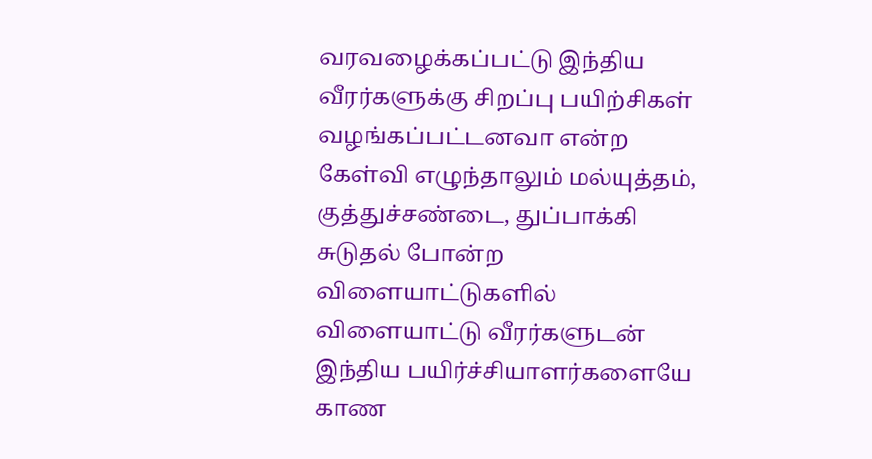வரவழைக்கப்பட்டு இந்திய வீரர்களுக்கு சிறப்பு பயிற்சிகள் வழங்கப்பட்டனவா என்ற கேள்வி எழுந்தாலும் மல்யுத்தம், குத்துச்சண்டை, துப்பாக்கி சுடுதல் போன்ற விளையாட்டுகளில் விளையாட்டு வீரர்களுடன் இந்திய பயிர்ச்சியாளர்களையே காண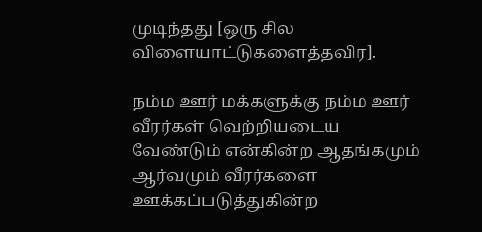முடிந்தது [ஒரு சில விளையாட்டுகளைத்தவிர].

நம்ம ஊர் மக்களுக்கு நம்ம ஊர் வீரர்கள் வெற்றியடைய வேண்டும் என்கின்ற ஆதங்கமும் ஆர்வமும் வீரர்களை ஊக்கப்படுத்துகின்ற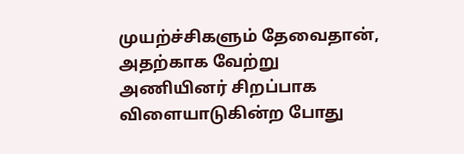முயற்ச்சிகளும் தேவைதான், அதற்காக வேற்று அணியினர் சிறப்பாக விளையாடுகின்ற போது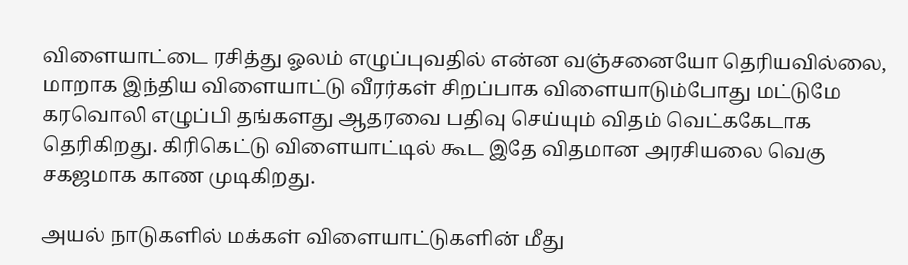விளையாட்டை ரசித்து ஓலம் எழுப்புவதில் என்ன வஞ்சனையோ தெரியவில்லை, மாறாக இந்திய விளையாட்டு வீரர்கள் சிறப்பாக விளையாடும்போது மட்டுமே கரவொலி எழுப்பி தங்களது ஆதரவை பதிவு செய்யும் விதம் வெட்ககேடாக தெரிகிறது. கிரிகெட்டு விளையாட்டில் கூட இதே விதமான அரசியலை வெகு சகஜமாக காண முடிகிறது.

அயல் நாடுகளில் மக்கள் விளையாட்டுகளின் மீது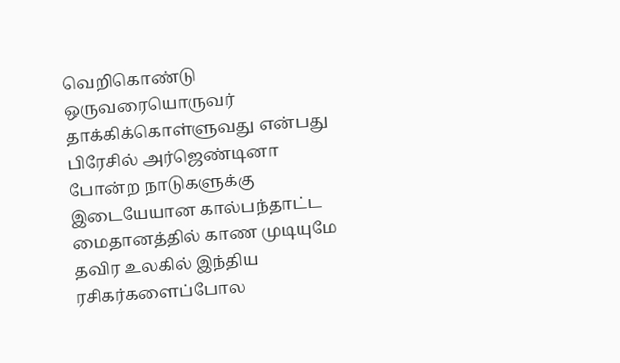வெறிகொண்டு ஒருவரையொருவர் தாக்கிக்கொள்ளுவது என்பது பிரேசில் அர்ஜெண்டினா போன்ற நாடுகளுக்கு இடையேயான கால்பந்தாட்ட மைதானத்தில் காண முடியுமே தவிர உலகில் இந்திய ரசிகர்களைப்போல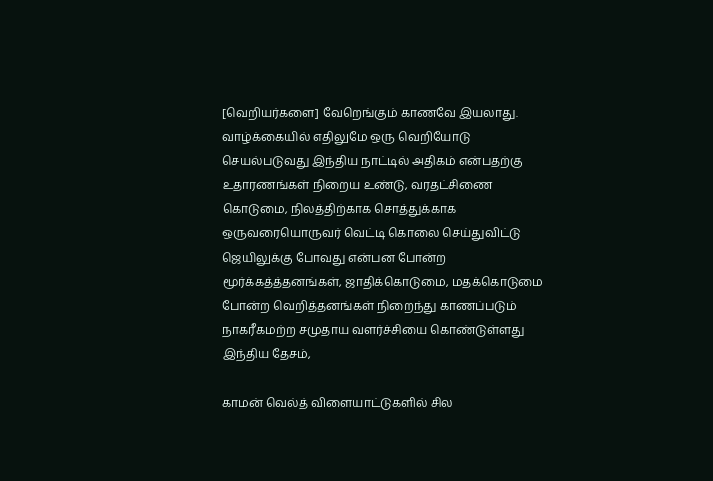[வெறியர்களை] வேறெங்கும் காணவே இயலாது. வாழ்க்கையில் எதிலுமே ஒரு வெறியோடு செயல்படுவது இந்திய நாட்டில் அதிகம் என்பதற்கு உதாரணங்கள் நிறைய உண்டு, வரதட்சிணை கொடுமை, நிலத்திற்காக சொத்துக்காக ஒருவரையொருவர் வெட்டி கொலை செய்துவிட்டு ஜெயிலுக்கு போவது என்பன போன்ற மூர்க்கத்த்தனங்கள், ஜாதிக்கொடுமை, மதக்கொடுமை போன்ற வெறித்தனங்கள் நிறைந்து காணப்படும் நாகரீகமற்ற சமுதாய வளர்ச்சியை கொண்டுள்ளது இந்திய தேசம்,

காமன் வெல்த் விளையாட்டுகளில் சில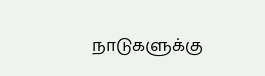நாடுகளுக்கு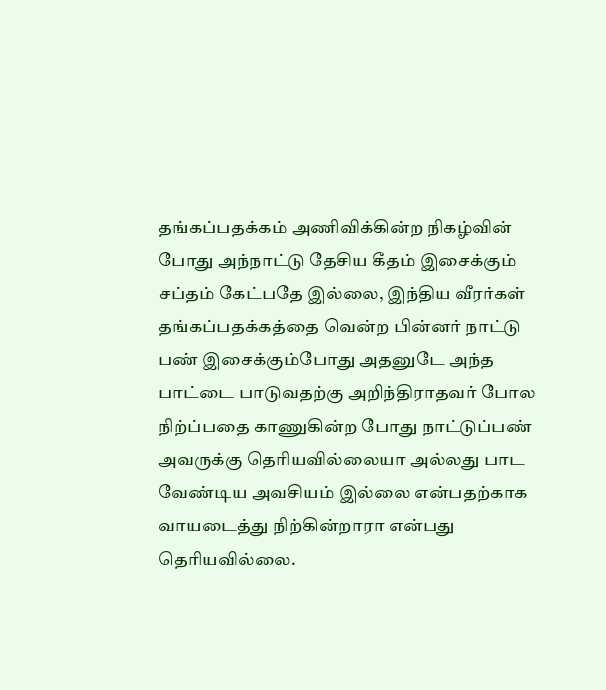தங்கப்பதக்கம் அணிவிக்கின்ற நிகழ்வின் போது அந்நாட்டு தேசிய கீதம் இசைக்கும் சப்தம் கேட்பதே இல்லை, இந்திய வீரர்கள் தங்கப்பதக்கத்தை வென்ற பின்னர் நாட்டு பண் இசைக்கும்போது அதனுடே அந்த பாட்டை பாடுவதற்கு அறிந்திராதவர் போல நிற்ப்பதை காணுகின்ற போது நாட்டுப்பண் அவருக்கு தெரியவில்லையா அல்லது பாட வேண்டிய அவசியம் இல்லை என்பதற்காக வாயடைத்து நிற்கின்றாரா என்பது தெரியவில்லை.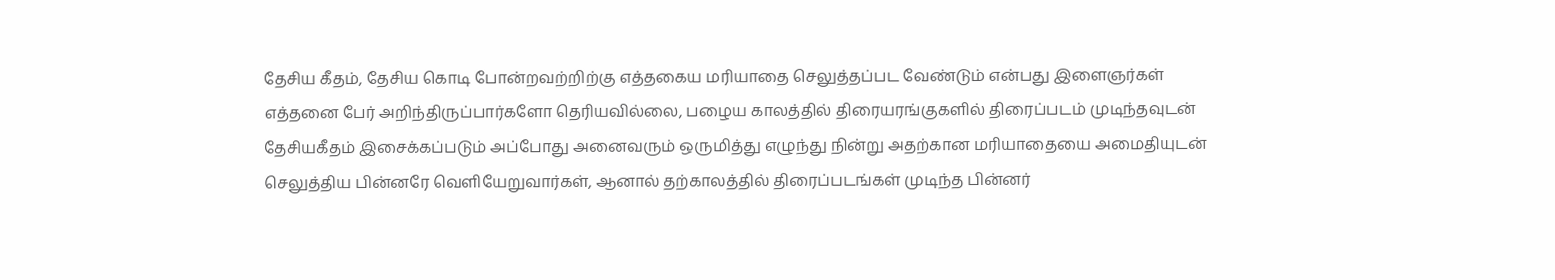தேசிய கீதம், தேசிய கொடி போன்றவற்றிற்கு எத்தகைய மரியாதை செலுத்தப்பட வேண்டும் என்பது இளைஞர்கள் எத்தனை பேர் அறிந்திருப்பார்களோ தெரியவில்லை, பழைய காலத்தில் திரையரங்குகளில் திரைப்படம் முடிந்தவுடன் தேசியகீதம் இசைக்கப்படும் அப்போது அனைவரும் ஒருமித்து எழுந்து நின்று அதற்கான மரியாதையை அமைதியுடன் செலுத்திய பின்னரே வெளியேறுவார்கள், ஆனால் தற்காலத்தில் திரைப்படங்கள் முடிந்த பின்னர்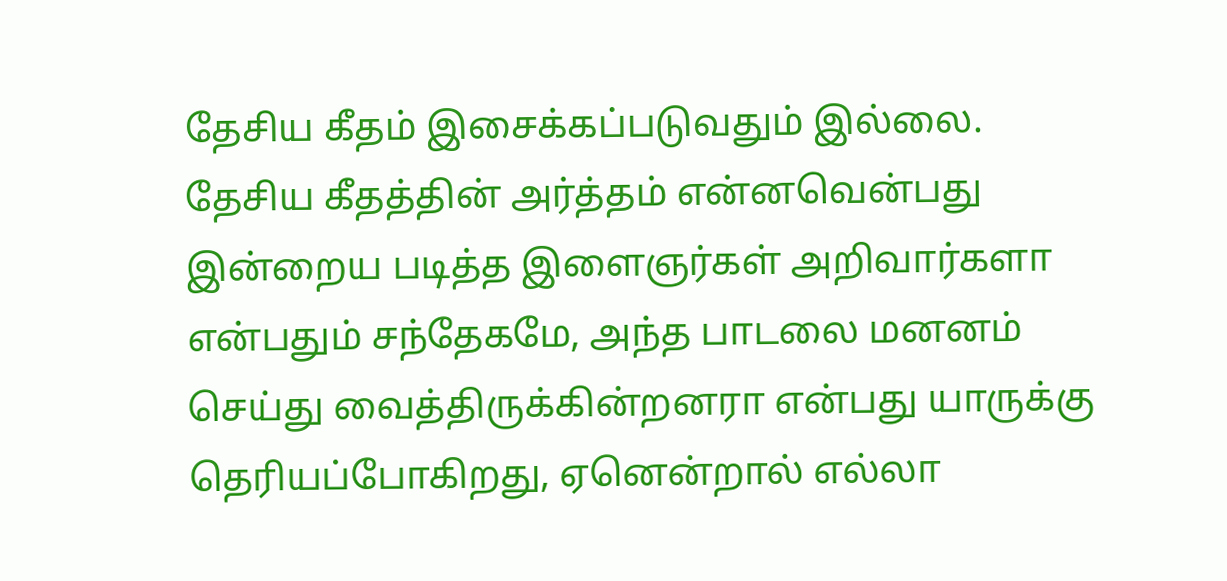தேசிய கீதம் இசைக்கப்படுவதும் இல்லை. தேசிய கீதத்தின் அர்த்தம் என்னவென்பது இன்றைய படித்த இளைஞர்கள் அறிவார்களா என்பதும் சந்தேகமே, அந்த பாடலை மனனம் செய்து வைத்திருக்கின்றனரா என்பது யாருக்கு தெரியப்போகிறது, ஏனென்றால் எல்லா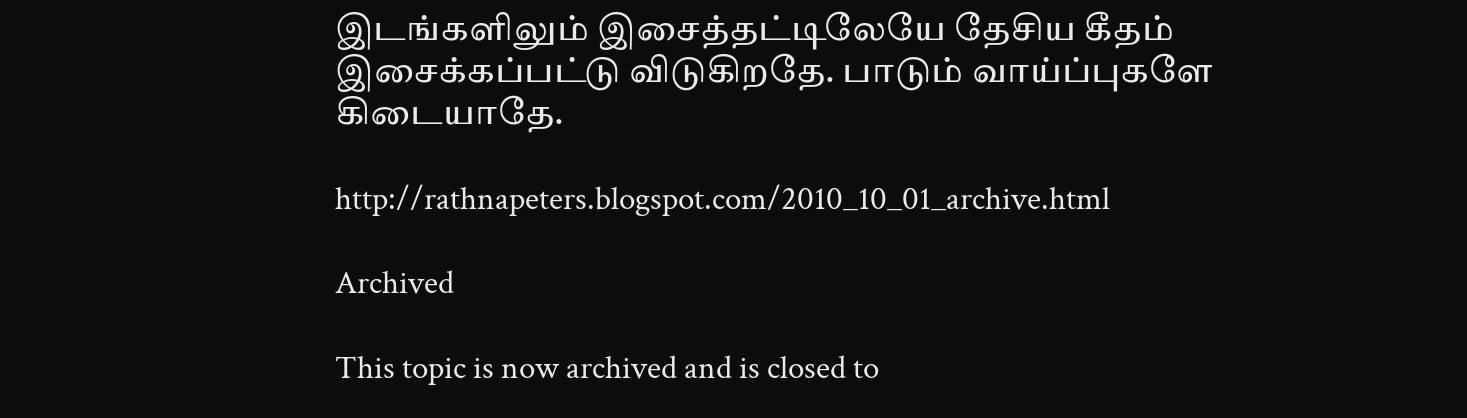இடங்களிலும் இசைத்தட்டிலேயே தேசிய கீதம் இசைக்கப்பட்டு விடுகிறதே. பாடும் வாய்ப்புகளே கிடையாதே.

http://rathnapeters.blogspot.com/2010_10_01_archive.html

Archived

This topic is now archived and is closed to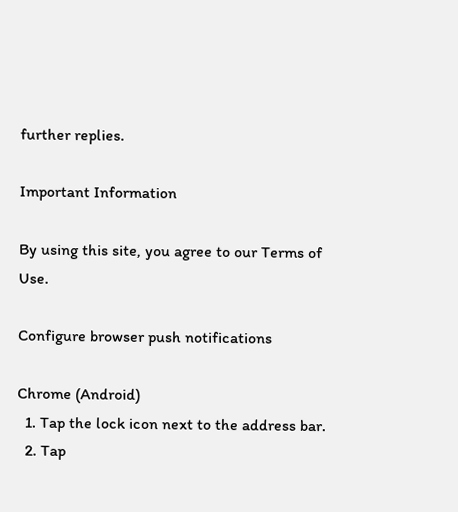further replies.

Important Information

By using this site, you agree to our Terms of Use.

Configure browser push notifications

Chrome (Android)
  1. Tap the lock icon next to the address bar.
  2. Tap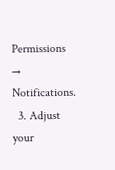Permissions → Notifications.
  3. Adjust your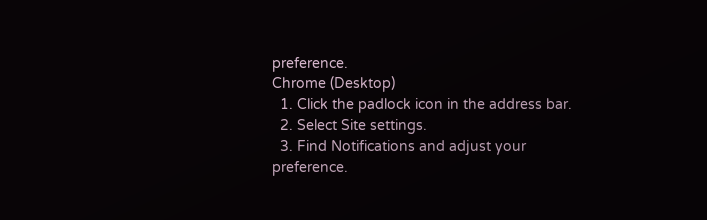preference.
Chrome (Desktop)
  1. Click the padlock icon in the address bar.
  2. Select Site settings.
  3. Find Notifications and adjust your preference.